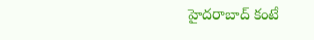హైదరాబాద్‌ కంటే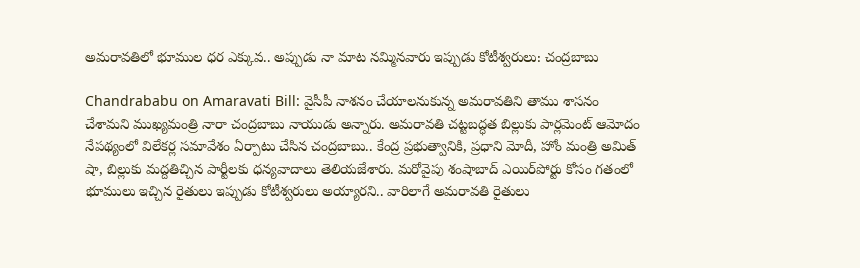అమరావతిలో భూముల ధర ఎక్కువ.. అప్పుడు నా మాట నమ్మినవారు ఇప్పుడు కోటీశ్వరులు: చంద్రబాబు

Chandrababu on Amaravati Bill: వైసీపీ నాశనం చేయాలనుకున్న అమరావతిని తాము శాసనం చేశామని ముఖ్యమంత్రి నారా చంద్రబాబు నాయుడు అన్నారు. అమరావతి చట్టబద్ధత బిల్లుకు పార్లమెంట్ ఆమోదం నేపథ్యంలో విలేకర్ల సమావేశం ఏర్పాటు చేసిన చంద్రబాబు.. కేంద్ర ప్రభుత్వానికి, ప్రధాని మోదీ, హోం మంత్రి అమిత్ షా, బిల్లుకు మద్దతిచ్చిన పార్టీలకు ధన్యవాదాలు తెలియజేశారు. మరోవైపు శంషాబాద్ ఎయిర్‌పోర్టు కోసం గతంలో భూములు ఇచ్చిన రైతులు ఇప్పుడు కోటీశ్వరులు అయ్యారని.. వారిలాగే అమరావతి రైతులు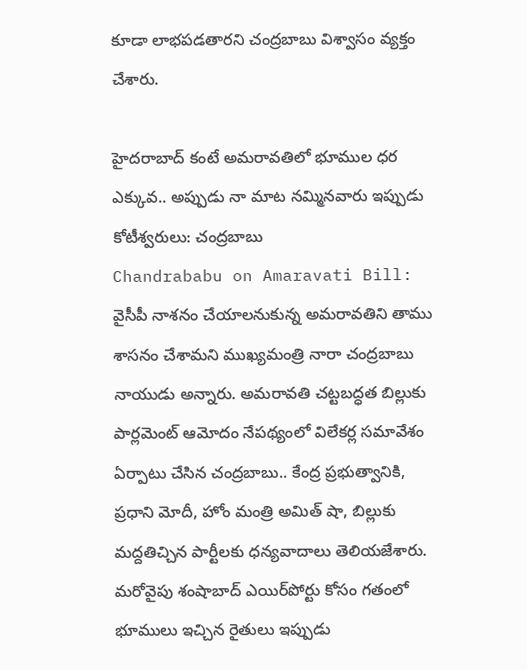కూడా లాభపడతారని చంద్రబాబు విశ్వాసం వ్యక్తం చేశారు.

హైదరాబాద్‌ కంటే అమరావతిలో భూముల ధర ఎక్కువ.. అప్పుడు నా మాట నమ్మినవారు ఇప్పుడు కోటీశ్వరులు: చంద్రబాబు
Chandrababu on Amaravati Bill: వైసీపీ నాశనం చేయాలనుకున్న అమరావతిని తాము శాసనం చేశామని ముఖ్యమంత్రి నారా చంద్రబాబు నాయుడు అన్నారు. అమరావతి చట్టబద్ధత బిల్లుకు పార్లమెంట్ ఆమోదం నేపథ్యంలో విలేకర్ల సమావేశం ఏర్పాటు చేసిన చంద్రబాబు.. కేంద్ర ప్రభుత్వానికి, ప్రధాని మోదీ, హోం మంత్రి అమిత్ షా, బిల్లుకు మద్దతిచ్చిన పార్టీలకు ధన్యవాదాలు తెలియజేశారు. మరోవైపు శంషాబాద్ ఎయిర్‌పోర్టు కోసం గతంలో భూములు ఇచ్చిన రైతులు ఇప్పుడు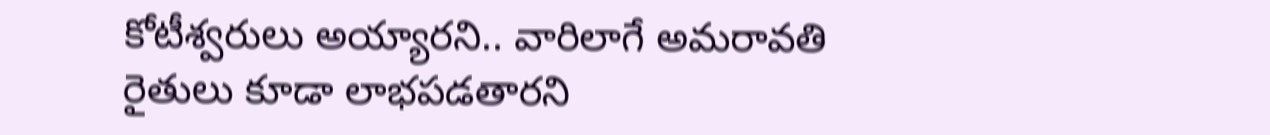కోటీశ్వరులు అయ్యారని.. వారిలాగే అమరావతి రైతులు కూడా లాభపడతారని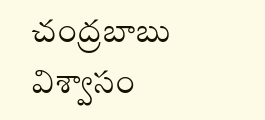చంద్రబాబు విశ్వాసం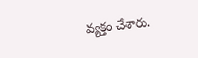వ్యక్తం చేశారు.